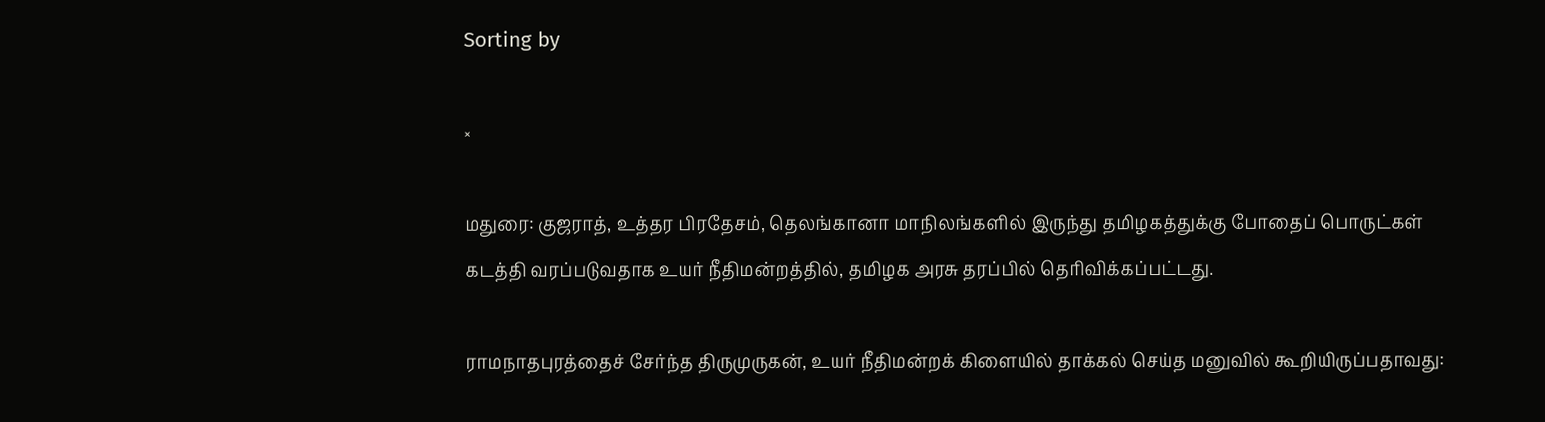Sorting by

×

மதுரை: குஜராத், உத்தர பிரதேசம், தெலங்கானா மாநிலங்களில் இருந்து தமிழகத்துக்கு போதைப் பொருட்கள் கடத்தி வரப்படுவதாக உயர் நீதிமன்றத்தில், தமிழக அரசு தரப்பில் தெரிவிக்கப்பட்டது.

ராமநாதபுரத்தைச் சேர்ந்த திருமுருகன், உயர் நீதிமன்றக் கிளையில் தாக்கல் செய்த மனுவில் கூறியிருப்பதாவது: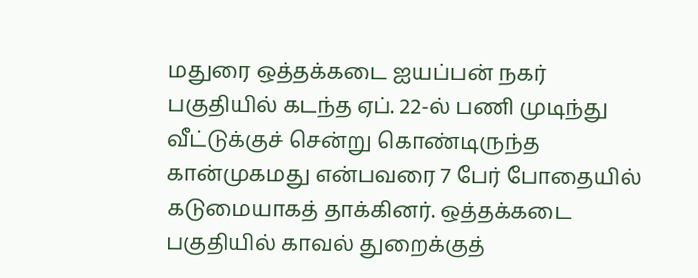மதுரை ஒத்தக்கடை ஐயப்பன் நகர் பகுதியில் கடந்த ஏப். 22-ல் பணி முடிந்து வீட்டுக்குச் சென்று கொண்டிருந்த கான்முகமது என்பவரை 7 பேர் போதையில் கடுமையாகத் தாக்கினர். ஒத்தக்கடை பகுதியில் காவல் துறைக்குத்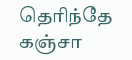தெரிந்தே கஞ்சா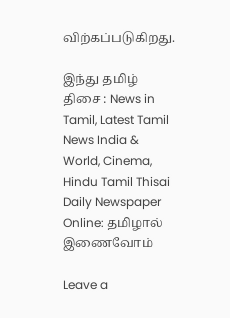விற்கப்படுகிறது.

இந்து தமிழ் திசை : News in Tamil, Latest Tamil News India & World, Cinema, Hindu Tamil Thisai Daily Newspaper Online: தமிழால் இணைவோம்

Leave a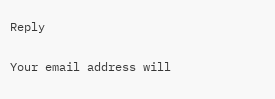Reply

Your email address will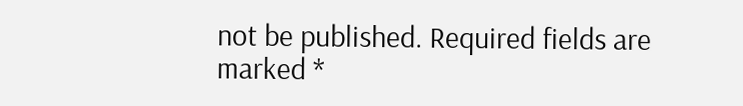not be published. Required fields are marked *